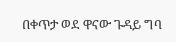በቀጥታ ወደ ዋናው ጉዳይ ግባ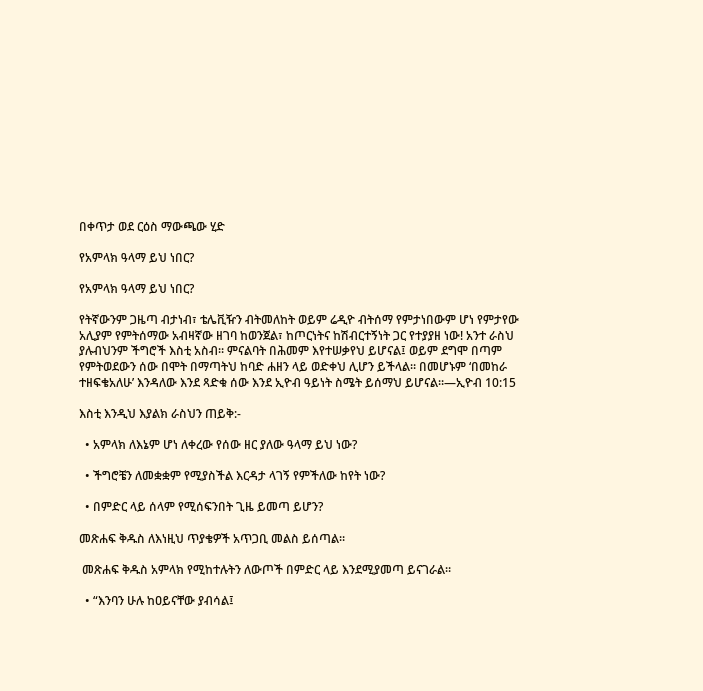በቀጥታ ወደ ርዕስ ማውጫው ሂድ

የአምላክ ዓላማ ይህ ነበር?

የአምላክ ዓላማ ይህ ነበር?

የትኛውንም ጋዜጣ ብታነብ፣ ቴሌቪዥን ብትመለከት ወይም ሬዲዮ ብትሰማ የምታነበውም ሆነ የምታየው አሊያም የምትሰማው አብዛኛው ዘገባ ከወንጀል፣ ከጦርነትና ከሽብርተኝነት ጋር የተያያዘ ነው! አንተ ራስህ ያሉብህንም ችግሮች እስቲ አስብ። ምናልባት በሕመም እየተሠቃየህ ይሆናል፤ ወይም ደግሞ በጣም የምትወደውን ሰው በሞት በማጣትህ ከባድ ሐዘን ላይ ወድቀህ ሊሆን ይችላል። በመሆኑም ‘በመከራ ተዘፍቄአለሁ’ እንዳለው እንደ ጻድቁ ሰው እንደ ኢዮብ ዓይነት ስሜት ይሰማህ ይሆናል።—ኢዮብ 10:15

እስቲ እንዲህ እያልክ ራስህን ጠይቅ:-

  • አምላክ ለእኔም ሆነ ለቀረው የሰው ዘር ያለው ዓላማ ይህ ነው?

  • ችግሮቼን ለመቋቋም የሚያስችል እርዳታ ላገኝ የምችለው ከየት ነው?

  • በምድር ላይ ሰላም የሚሰፍንበት ጊዜ ይመጣ ይሆን?

መጽሐፍ ቅዱስ ለእነዚህ ጥያቄዎች አጥጋቢ መልስ ይሰጣል።

 መጽሐፍ ቅዱስ አምላክ የሚከተሉትን ለውጦች በምድር ላይ እንደሚያመጣ ይናገራል።

  • “እንባን ሁሉ ከዐይናቸው ያብሳል፤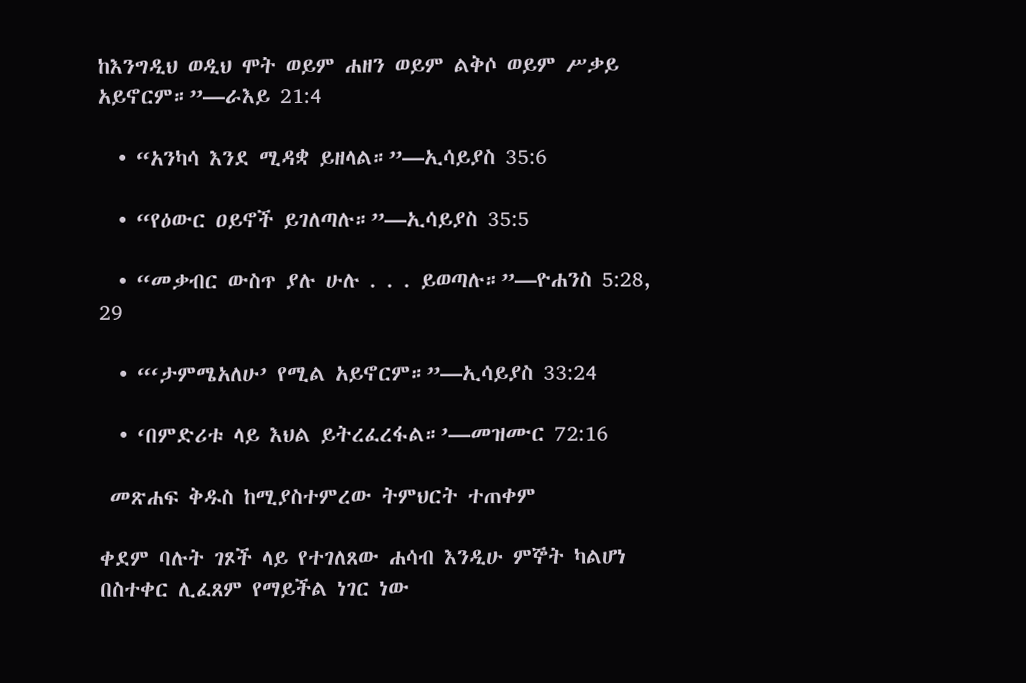ከእንግዲህ ወዲህ ሞት ወይም ሐዘን ወይም ልቅሶ ወይም ሥቃይ አይኖርም።”—ራእይ 21:4

  • “አንካሳ እንደ ሚዳቋ ይዘላል።”—ኢሳይያስ 35:6

  • “የዕውር ዐይኖች ይገለጣሉ።”—ኢሳይያስ 35:5

  • “መቃብር ውስጥ ያሉ ሁሉ . . . ይወጣሉ።”—ዮሐንስ 5:28, 29

  • “‘ታምሜአለሁ’ የሚል አይኖርም።”—ኢሳይያስ 33:24

  • ‘በምድሪቱ ላይ እህል ይትረፈረፋል።’—መዝሙር 72:16

 መጽሐፍ ቅዱስ ከሚያስተምረው ትምህርት ተጠቀም

ቀደም ባሉት ገጾች ላይ የተገለጸው ሐሳብ እንዲሁ ምኞት ካልሆነ በስተቀር ሊፈጸም የማይችል ነገር ነው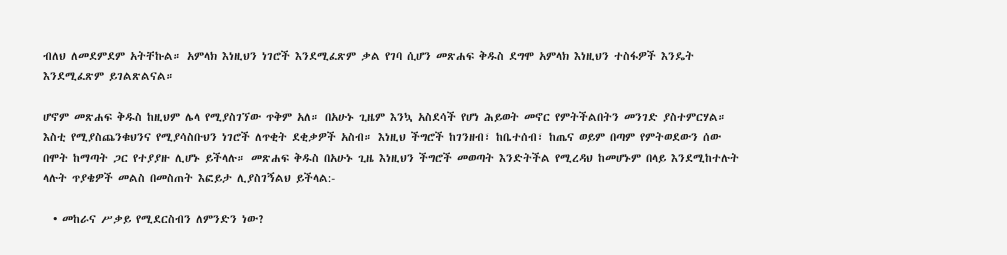ብለህ ለመደምደም አትቸኩል። አምላክ እነዚህን ነገሮች እንደሚፈጽም ቃል የገባ ሲሆን መጽሐፍ ቅዱስ ደግሞ አምላክ እነዚህን ተስፋዎች እንዴት እንደሚፈጽም ይገልጽልናል።

ሆኖም መጽሐፍ ቅዱስ ከዚህም ሌላ የሚያስገኘው ጥቅም አለ። በአሁኑ ጊዜም እንኳ አስደሳች የሆነ ሕይወት መኖር የምትችልበትን መንገድ ያስተምርሃል። እስቲ የሚያስጨንቁህንና የሚያሳስቡህን ነገሮች ለጥቂት ደቂቃዎች አስብ። እነዚህ ችግሮች ከገንዘብ፣ ከቤተሰብ፣ ከጤና ወይም በጣም የምትወደውን ሰው በሞት ከማጣት ጋር የተያያዙ ሊሆኑ ይችላሉ። መጽሐፍ ቅዱስ በአሁኑ ጊዜ እነዚህን ችግሮች መወጣት እንድትችል የሚረዳህ ከመሆኑም በላይ እንደሚከተሉት ላሉት ጥያቄዎች መልስ በመስጠት እፎይታ ሊያስገኝልህ ይችላል:-

  • መከራና ሥቃይ የሚደርስብን ለምንድን ነው?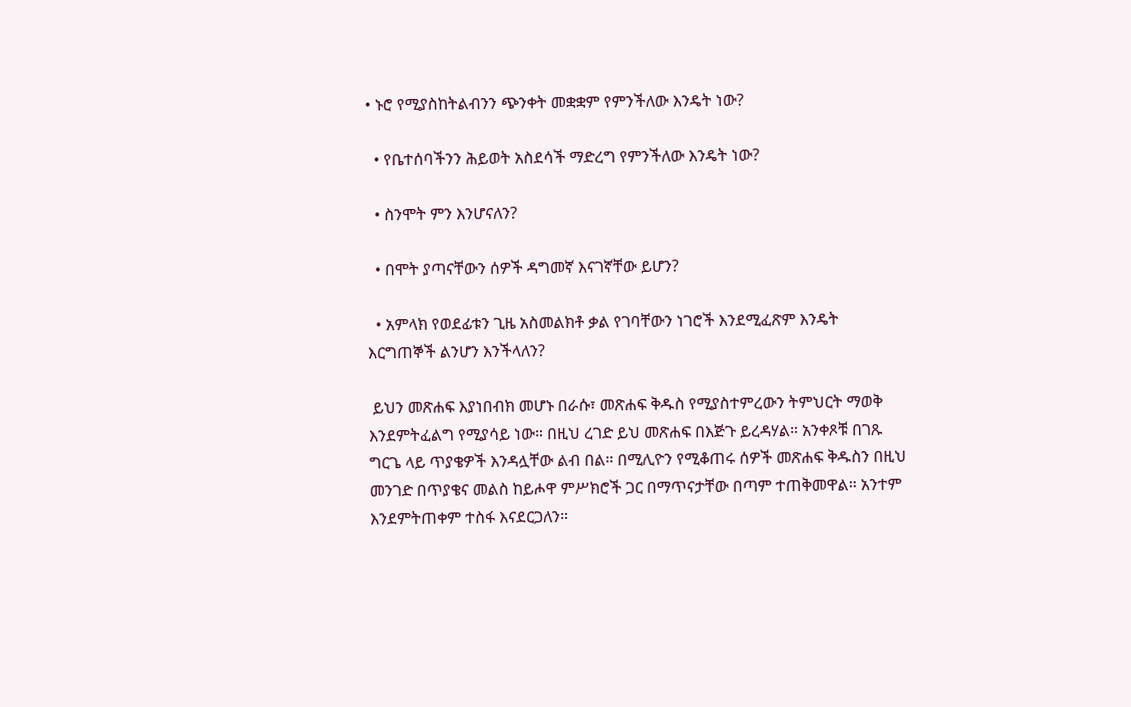• ኑሮ የሚያስከትልብንን ጭንቀት መቋቋም የምንችለው እንዴት ነው?

  • የቤተሰባችንን ሕይወት አስደሳች ማድረግ የምንችለው እንዴት ነው?

  • ስንሞት ምን እንሆናለን?

  • በሞት ያጣናቸውን ሰዎች ዳግመኛ እናገኛቸው ይሆን?

  • አምላክ የወደፊቱን ጊዜ አስመልክቶ ቃል የገባቸውን ነገሮች እንደሚፈጽም እንዴት እርግጠኞች ልንሆን እንችላለን?

 ይህን መጽሐፍ እያነበብክ መሆኑ በራሱ፣ መጽሐፍ ቅዱስ የሚያስተምረውን ትምህርት ማወቅ እንደምትፈልግ የሚያሳይ ነው። በዚህ ረገድ ይህ መጽሐፍ በእጅጉ ይረዳሃል። አንቀጾቹ በገጹ ግርጌ ላይ ጥያቄዎች እንዳሏቸው ልብ በል። በሚሊዮን የሚቆጠሩ ሰዎች መጽሐፍ ቅዱስን በዚህ መንገድ በጥያቄና መልስ ከይሖዋ ምሥክሮች ጋር በማጥናታቸው በጣም ተጠቅመዋል። አንተም እንደምትጠቀም ተስፋ እናደርጋለን።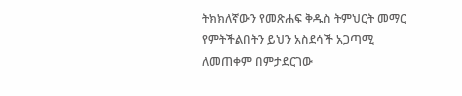ትክክለኛውን የመጽሐፍ ቅዱስ ትምህርት መማር የምትችልበትን ይህን አስደሳች አጋጣሚ ለመጠቀም በምታደርገው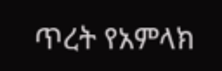ጥረት የአምላክ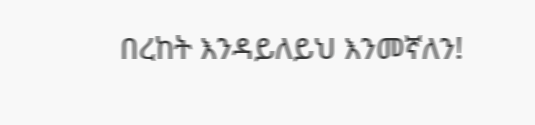በረከት እንዳይለይህ እንመኛለን!